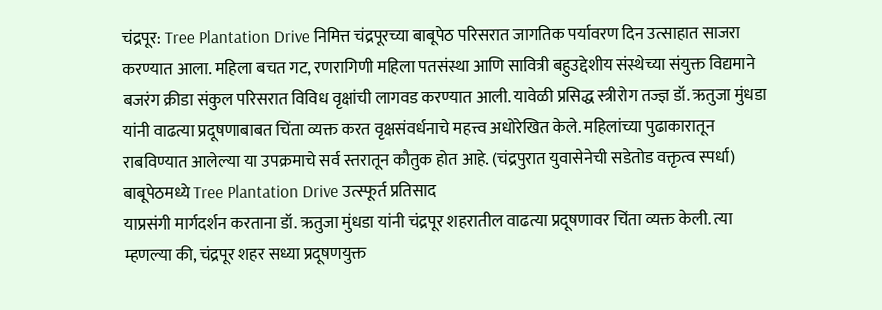चंद्रपूर: Tree Plantation Drive निमित्त चंद्रपूरच्या बाबूपेठ परिसरात जागतिक पर्यावरण दिन उत्साहात साजरा करण्यात आला. महिला बचत गट, रणरागिणी महिला पतसंस्था आणि सावित्री बहुउद्देशीय संस्थेच्या संयुक्त विद्यमाने बजरंग क्रीडा संकुल परिसरात विविध वृक्षांची लागवड करण्यात आली. यावेळी प्रसिद्ध स्त्रीरोग तज्ज्ञ डॉ. ऋतुजा मुंधडा यांनी वाढत्या प्रदूषणाबाबत चिंता व्यक्त करत वृक्षसंवर्धनाचे महत्त्व अधोरेखित केले. महिलांच्या पुढाकारातून राबविण्यात आलेल्या या उपक्रमाचे सर्व स्तरातून कौतुक होत आहे. (चंद्रपुरात युवासेनेची सडेतोड वक्तृत्व स्पर्धा)
बाबूपेठमध्ये Tree Plantation Drive उत्स्फूर्त प्रतिसाद
याप्रसंगी मार्गदर्शन करताना डॉ. ऋतुजा मुंधडा यांनी चंद्रपूर शहरातील वाढत्या प्रदूषणावर चिंता व्यक्त केली. त्या म्हणल्या की, चंद्रपूर शहर सध्या प्रदूषणयुक्त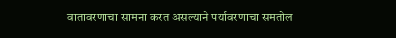वातावरणाचा सामना करत असल्याने पर्यावरणाचा समतोल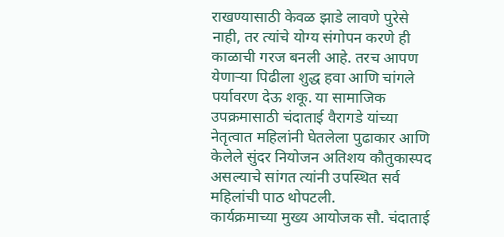राखण्यासाठी केवळ झाडे लावणे पुरेसे नाही, तर त्यांचे योग्य संगोपन करणे ही काळाची गरज बनली आहे. तरच आपण येणाऱ्या पिढीला शुद्ध हवा आणि चांगले पर्यावरण देऊ शकू. या सामाजिक उपक्रमासाठी चंदाताई वैरागडे यांच्या नेतृत्वात महिलांनी घेतलेला पुढाकार आणि केलेले सुंदर नियोजन अतिशय कौतुकास्पद असल्याचे सांगत त्यांनी उपस्थित सर्व महिलांची पाठ थोपटली.
कार्यक्रमाच्या मुख्य आयोजक सौ. चंदाताई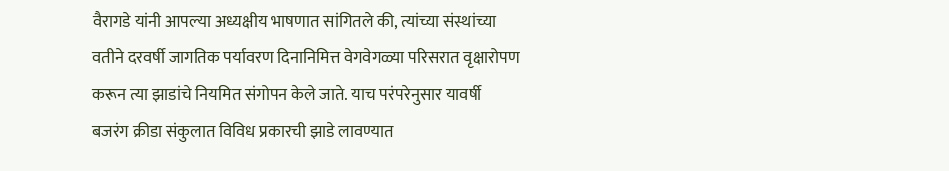वैरागडे यांनी आपल्या अध्यक्षीय भाषणात सांगितले की, त्यांच्या संस्थांच्या वतीने दरवर्षी जागतिक पर्यावरण दिनानिमित्त वेगवेगळ्या परिसरात वृक्षारोपण करून त्या झाडांचे नियमित संगोपन केले जाते. याच परंपरेनुसार यावर्षी बजरंग क्रीडा संकुलात विविध प्रकारची झाडे लावण्यात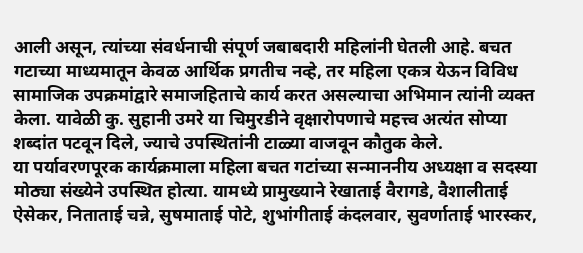आली असून, त्यांच्या संवर्धनाची संपूर्ण जबाबदारी महिलांनी घेतली आहे. बचत गटाच्या माध्यमातून केवळ आर्थिक प्रगतीच नव्हे, तर महिला एकत्र येऊन विविध सामाजिक उपक्रमांद्वारे समाजहिताचे कार्य करत असल्याचा अभिमान त्यांनी व्यक्त केला. यावेळी कु. सुहानी उमरे या चिमुरडीने वृक्षारोपणाचे महत्त्व अत्यंत सोप्या शब्दांत पटवून दिले, ज्याचे उपस्थितांनी टाळ्या वाजवून कौतुक केले.
या पर्यावरणपूरक कार्यक्रमाला महिला बचत गटांच्या सन्माननीय अध्यक्षा व सदस्या मोठ्या संख्येने उपस्थित होत्या. यामध्ये प्रामुख्याने रेखाताई वैरागडे, वैशालीताई ऐसेकर, निताताई चन्ने, सुषमाताई पोटे, शुभांगीताई कंदलवार, सुवर्णाताई भारस्कर,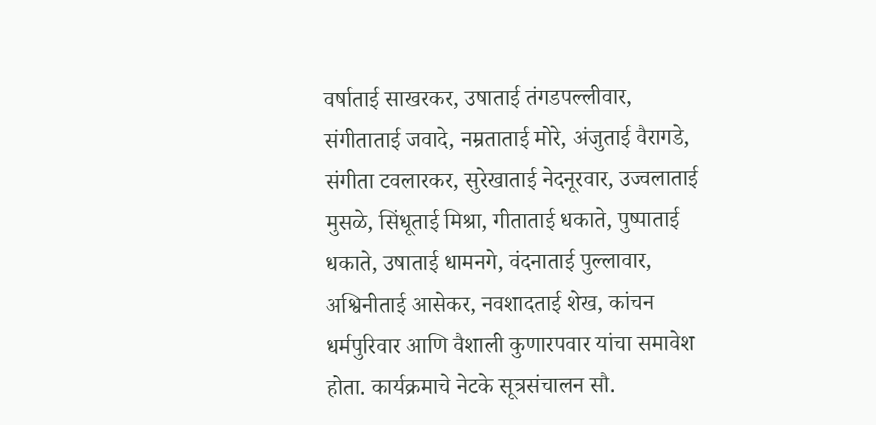वर्षाताई साखरकर, उषाताई तंगडपल्लीवार, संगीताताई जवादे, नम्रताताई मोरे, अंजुताई वैरागडे, संगीता टवलारकर, सुरेखाताई नेदनूरवार, उज्वलाताई मुसळे, सिंधूताई मिश्रा, गीताताई धकाते, पुष्पाताई धकाते, उषाताई धामनगे, वंदनाताई पुल्लावार, अश्विनीताई आसेकर, नवशादताई शेख, कांचन धर्मपुरिवार आणि वैशाली कुणारपवार यांचा समावेश होता. कार्यक्रमाचे नेटके सूत्रसंचालन सौ.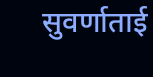सुवर्णाताई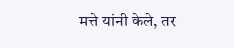मत्ते यांनी केले, तर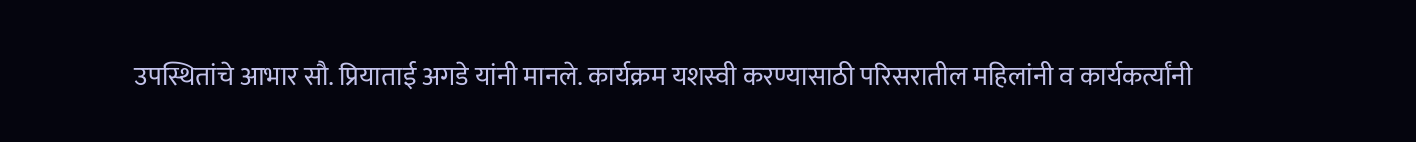उपस्थितांचे आभार सौ. प्रियाताई अगडे यांनी मानले. कार्यक्रम यशस्वी करण्यासाठी परिसरातील महिलांनी व कार्यकर्त्यांनी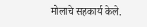मोलाचे सहकार्य केले.